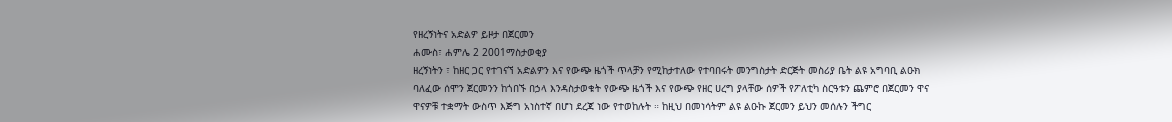የዘረኝነትና አድልዎ ይዞታ በጀርመን
ሐሙስ፣ ሐምሌ 2 2001ማስታወቂያ
ዘረኝነትን ፣ ከዘር ጋር የተገናኘ አድልዎን እና የውጭ ዜጎች ጥላቻን የሚከታተለው የተባበሩት መንግስታት ድርጅት መስሪያ ቤት ልዩ አግባቢ ልዑክ ባለፈው ሰሞን ጀርመንን ከጎበኙ በኃላ እንዳስታወቁት የውጭ ዜጎች እና የውጭ የዘር ሀረግ ያላቸው ሰዎች የፖለቲካ ስርዓቱን ጨምሮ በጀርመን ዋና ዋናዎቹ ተቋማት ውስጥ እጅግ አነስተኛ በሆነ ደረጃ ነው የተወከሉት ። ከዚህ በመነሳትም ልዩ ልዑኩ ጀርመን ይህን መሰሉን ችግር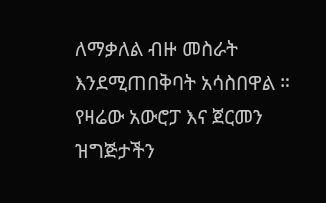ለማቃለል ብዙ መስራት እንደሚጠበቅባት አሳስበዋል ። የዛሬው አውሮፓ እና ጀርመን ዝግጅታችን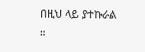በዚህ ላይ ያተኩራል ።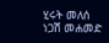ሂሩት መለሰ
ነጋሽ መሐመድ